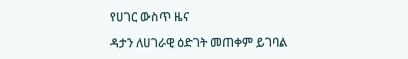የሀገር ውስጥ ዜና

ዳታን ለሀገራዊ ዕድገት መጠቀም ይገባል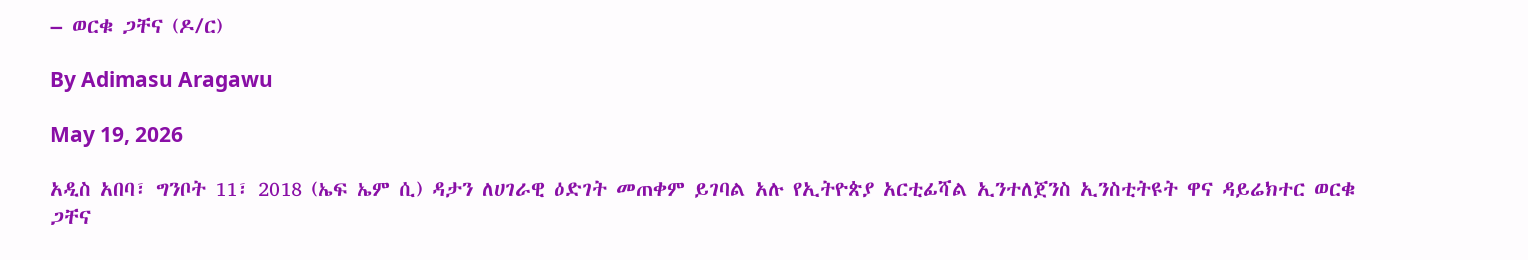– ወርቁ ጋቸና (ዶ/ር)

By Adimasu Aragawu

May 19, 2026

አዲስ አበባ፣ ግንቦት 11፣ 2018 (ኤፍ ኤም ሲ) ዳታን ለሀገራዊ ዕድገት መጠቀም ይገባል አሉ የኢትዮጵያ አርቲፊሻል ኢንተለጀንስ ኢንስቲትዩት ዋና ዳይሬክተር ወርቁ ጋቸና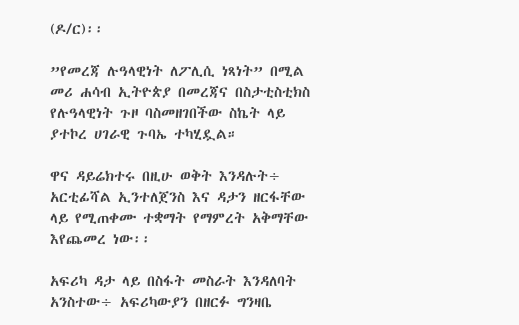(ዶ/ር)፡፡

”የመረጃ ሉዓላዊነት ለፖሊሲ ነጻነት” በሚል መሪ ሐሳብ ኢትዮጵያ በመረጃና በስታቲስቲክስ የሉዓላዊነት ጉዞ ባስመዘገበችው ስኬት ላይ ያተኮረ ሀገራዊ ጉባኤ ተካሂዷል።

ዋና ዳይሬክተሩ በዚሁ ወቅት እንዳሉት÷ አርቲፊሻል ኢንተለጀንስ እና ዳታን ዘርፋቸው ላይ የሚጠቀሙ ተቋማት የማምረት አቅማቸው እየጨመረ ነው፡፡

አፍሪካ ዳታ ላይ በስፋት መስራት እንዳለባት አንስተው÷ አፍሪካውያን በዘርፉ ግንዛቤ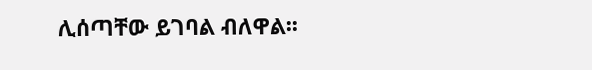ሊሰጣቸው ይገባል ብለዋል፡፡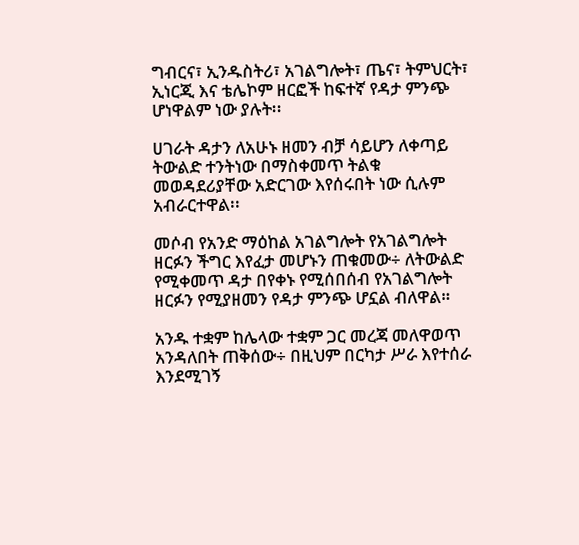ግብርና፣ ኢንዱስትሪ፣ አገልግሎት፣ ጤና፣ ትምህርት፣ ኢነርጂ እና ቴሌኮም ዘርፎች ከፍተኛ የዳታ ምንጭ ሆነዋልም ነው ያሉት፡፡

ሀገራት ዳታን ለአሁኑ ዘመን ብቻ ሳይሆን ለቀጣይ ትውልድ ተንትነው በማስቀመጥ ትልቁ መወዳደሪያቸው አድርገው እየሰሩበት ነው ሲሉም አብራርተዋል፡፡

መሶብ የአንድ ማዕከል አገልግሎት የአገልግሎት ዘርፉን ችግር እየፈታ መሆኑን ጠቁመው÷ ለትውልድ የሚቀመጥ ዳታ በየቀኑ የሚሰበሰብ የአገልግሎት ዘርፉን የሚያዘመን የዳታ ምንጭ ሆኗል ብለዋል።

አንዱ ተቋም ከሌላው ተቋም ጋር መረጃ መለዋወጥ አንዳለበት ጠቅሰው÷ በዚህም በርካታ ሥራ እየተሰራ እንደሚገኝ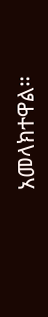አመላክተዋል።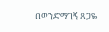በወንድማገኝ ጸጋዬ